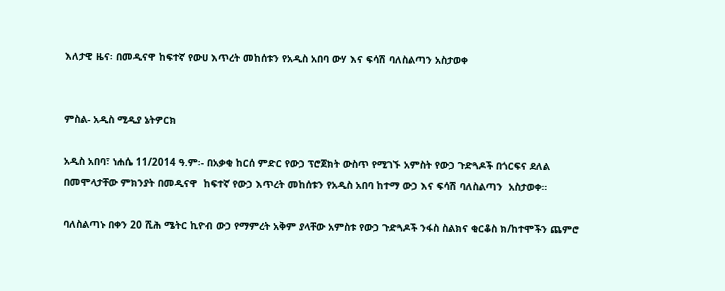እለታዊ ዜና፡ በመዲናዋ ከፍተኛ የውሀ እጥረት መከሰቱን የአዲስ አበባ ውሃ እና ፍሳሽ ባለስልጣን አስታወቀ


ምስል- አዲስ ሚዲያ ኔትዎርክ

አዲስ አበባ፣ ነሐሴ 11/2014 ዓ.ም፡- በአቃቂ ከርሰ ምድር የውኃ ፕሮጀክት ውስጥ የሚገኙ አምስት የውኃ ጉድጓዶች በጎርፍና ደለል በመሞላታቸው ምክንያት በመዲናዋ  ከፍተኛ የውኃ እጥረት መከሰቱን የአዲስ አበባ ከተማ ውኃ እና ፍሳሽ ባለስልጣን  አስታወቀ።

ባለስልጣኑ በቀን 20 ሺሕ ሜትር ኪዮብ ውኃ የማምረት አቅም ያላቸው አምስቱ የውኃ ጉድጓዶች ንፋስ ስልክና ቂርቆስ ክ/ከተሞችን ጨምሮ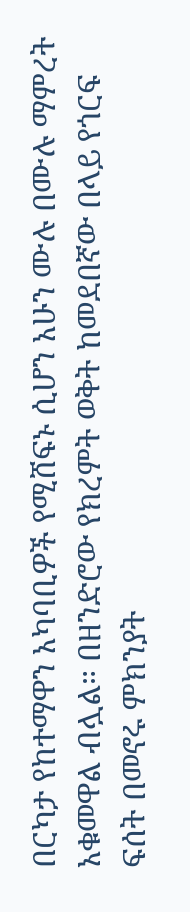በርካታ የከተማዋን አካባቢዎች የሚሸፍኑ ሲሆን አሁን ሙሉ በሙሉ ማምረት አቁመዋል ብሏል። በዘንድሮው የክረምት ወቅት ከመደበኛው በላይ የጎርፍ ፍሰት በመኖሩ ምክንያት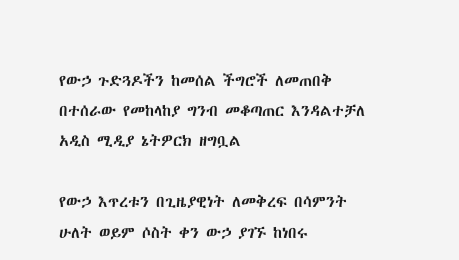የውኃ ጉድጓዶችን ከመሰል ችግሮች ለመጠበቅ በተሰራው የመከላከያ ግንብ መቆጣጠር እንዳልተቻለ አዲስ ሚዲያ ኔትዎርክ ዘግቧል

የውኃ እጥረቱን በጊዜያዊነት ለመቅረፍ በሳምንት ሁለት ወይም ሶስት ቀን ውኃ ያገኙ ከነበሩ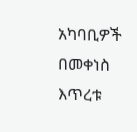አካባቢዎች በመቀነስ እጥረቱ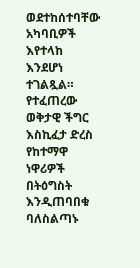ወደተከሰተባቸው አካባቢዎች እየተላከ እንደሆነ ተገልጿል። የተፈጠረው ወቅታዊ ችግር እስኪፈታ ድረስ የከተማዋ ነዋሪዎች በትዕግስት እንዲጠባበቁ  ባለስልጣኑ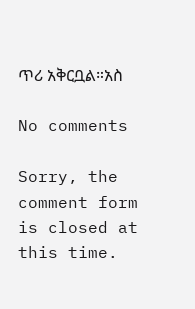ጥሪ አቅርቧል።አስ

No comments

Sorry, the comment form is closed at this time.